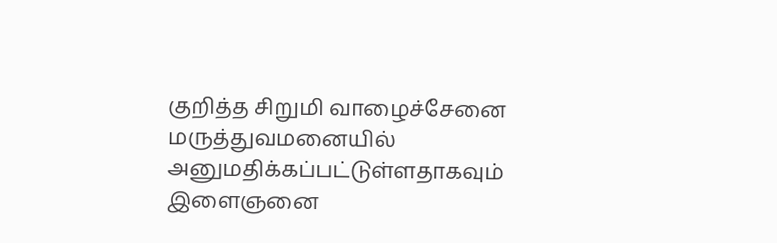குறித்த சிறுமி வாழைச்சேனை மருத்துவமனையில் அனுமதிக்கப்பட்டுள்ளதாகவும் இளைஞனை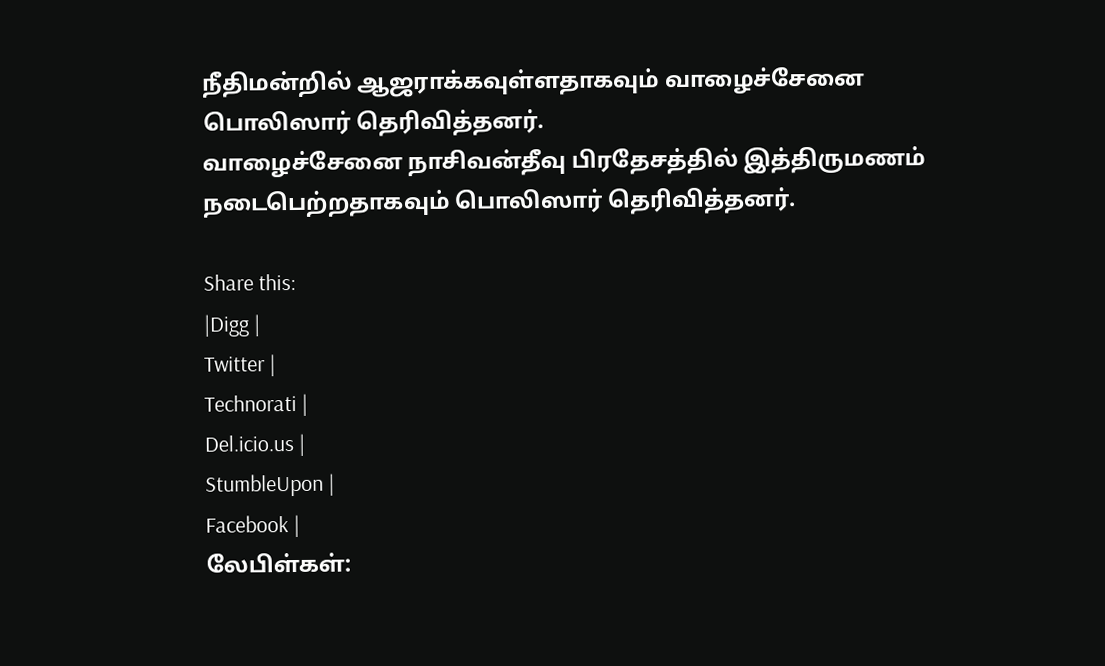நீதிமன்றில் ஆஜராக்கவுள்ளதாகவும் வாழைச்சேனை பொலிஸார் தெரிவித்தனர்.
வாழைச்சேனை நாசிவன்தீவு பிரதேசத்தில் இத்திருமணம் நடைபெற்றதாகவும் பொலிஸார் தெரிவித்தனர்.

Share this:
|Digg |
Twitter |
Technorati |
Del.icio.us |
StumbleUpon |
Facebook |
லேபிள்கள்: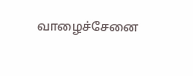வாழைச்சேனை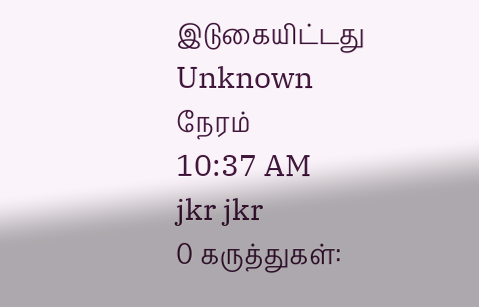இடுகையிட்டது
Unknown
நேரம்
10:37 AM
jkr jkr
0 கருத்துகள்: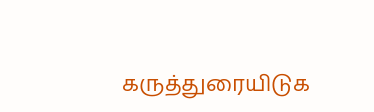கருத்துரையிடுக